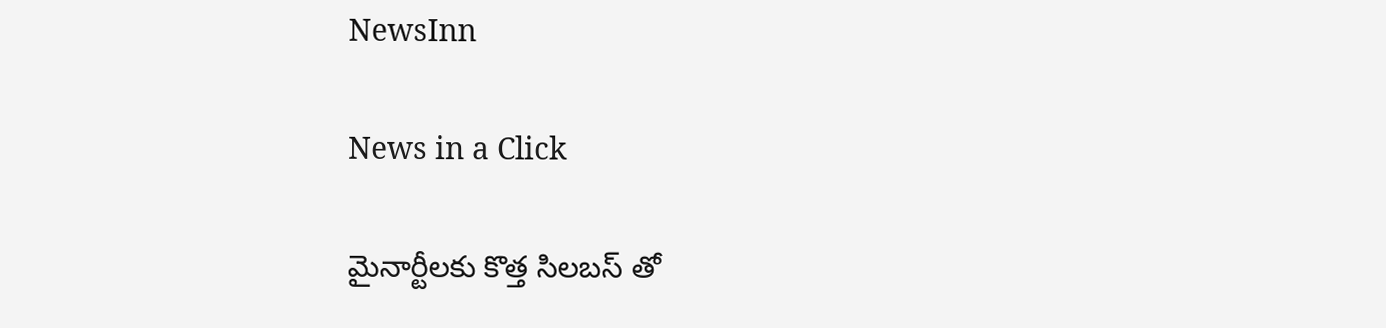NewsInn

News in a Click

మైనార్టీల‌కు కొత్త సిల‌బ‌స్ తో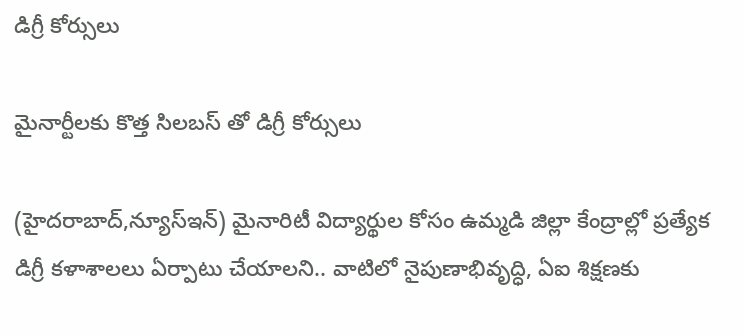డిగ్రీ కోర్సులు

మైనార్టీల‌కు కొత్త సిల‌బ‌స్ తో డిగ్రీ కోర్సులు

(హైద‌రాబాద్‌,న్యూస్ఇన్‌) మైనారిటీ విద్యార్థుల కోసం ఉమ్మ‌డి జిల్లా కేంద్రాల్లో ప్ర‌త్యేక డిగ్రీ క‌ళాశాల‌లు ఏర్పాటు చేయాల‌ని.. వాటిలో నైపుణాభివృద్ధి, ఏఐ శిక్ష‌ణ‌కు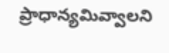ప్రాధాన్య‌మివ్వాల‌ని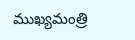ముఖ్య‌మంత్రి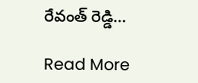రేవంత్ రెడ్డి…

Read More